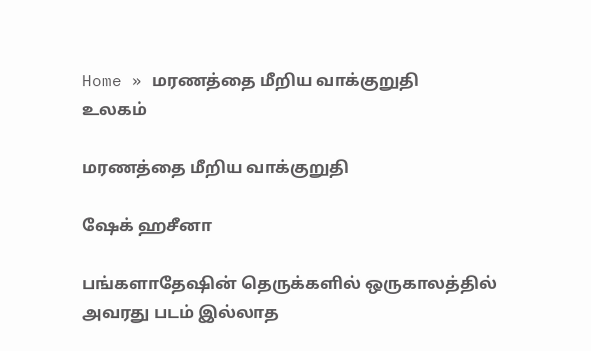Home » மரணத்தை மீறிய வாக்குறுதி
உலகம்

மரணத்தை மீறிய வாக்குறுதி

ஷேக் ஹசீனா

பங்களாதேஷின் தெருக்களில் ஒருகாலத்தில் அவரது படம் இல்லாத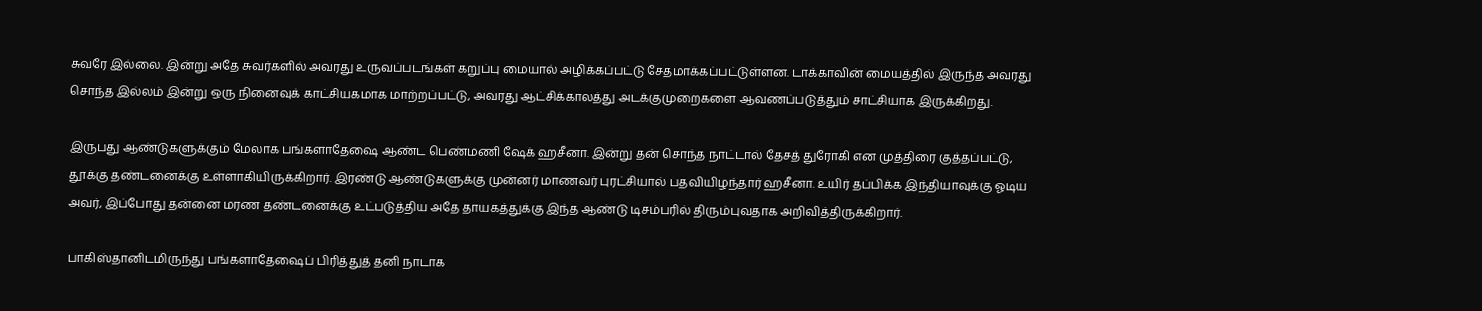சுவரே இல்லை. இன்று அதே சுவர்களில் அவரது உருவப்படங்கள் கறுப்பு மையால் அழிக்கப்பட்டு சேதமாக்கப்பட்டுள்ளன. டாக்காவின் மையத்தில் இருந்த அவரது சொந்த இல்லம் இன்று ஒரு நினைவுக் காட்சியகமாக மாற்றப்பட்டு, அவரது ஆட்சிக்காலத்து அடக்குமுறைகளை ஆவணப்படுத்தும் சாட்சியாக இருக்கிறது.

இருபது ஆண்டுகளுக்கும் மேலாக பங்களாதேஷை ஆண்ட பெண்மணி ஷேக் ஹசீனா. இன்று தன் சொந்த நாட்டால் தேசத் துரோகி என முத்திரை குத்தப்பட்டு, தூக்கு தண்டனைக்கு உள்ளாகியிருக்கிறார். இரண்டு ஆண்டுகளுக்கு முன்னர் மாணவர் புரட்சியால் பதவியிழந்தார் ஹசீனா. உயிர் தப்பிக்க இந்தியாவுக்கு ஓடிய அவர், இப்போது தன்னை மரண தண்டனைக்கு உட்படுத்திய அதே தாயகத்துக்கு இந்த ஆண்டு டிசம்பரில் திரும்புவதாக அறிவித்திருக்கிறார்.

பாகிஸ்தானிடமிருந்து பங்களாதேஷைப் பிரித்துத் தனி நாடாக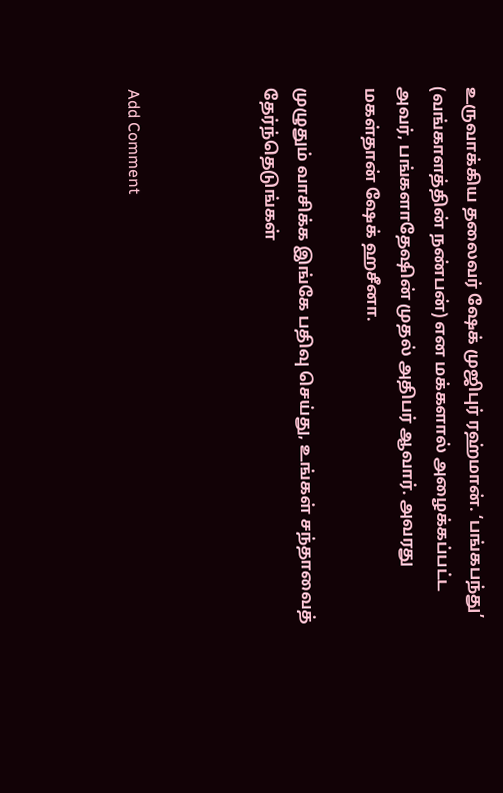உருவாக்கிய தலைவர் ஷேக் முஜிபுர் ரஹ்மான். ‘பங்கபந்து’ (வங்காளத்தின் நண்பன்) என மக்களால் அழைக்கப்பட்ட அவர், பங்களாதேஷின் முதல் அதிபர் ஆவார். அவரது மகள்தான் ஷேக் ஹசீனா.

முழுதும் வாசிக்க இங்கே பதிவு செய்து, உங்கள் சந்தாவைத் தேர்ந்தெடுங்கள்



Add Comment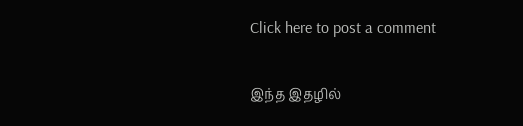Click here to post a comment

இந்த இதழில்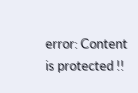error: Content is protected !!